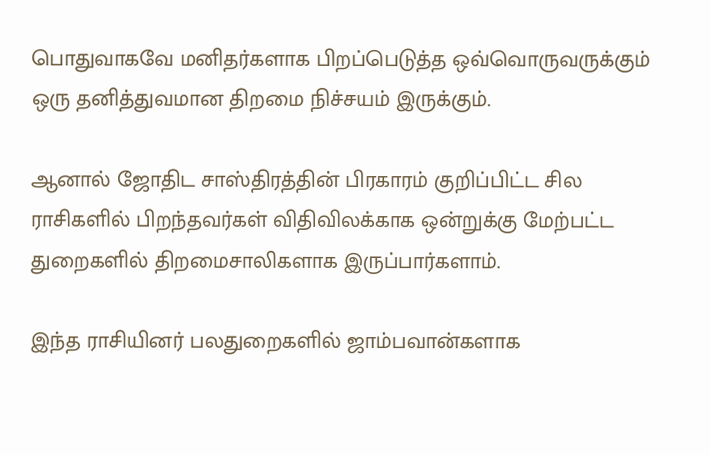பொதுவாகவே மனிதர்களாக பிறப்பெடுத்த ஒவ்வொருவருக்கும் ஒரு தனித்துவமான திறமை நிச்சயம் இருக்கும்.

ஆனால் ஜோதிட சாஸ்திரத்தின் பிரகாரம் குறிப்பிட்ட சில ராசிகளில் பிறந்தவர்கள் விதிவிலக்காக ஒன்றுக்கு மேற்பட்ட துறைகளில் திறமைசாலிகளாக இருப்பார்களாம்.

இந்த ராசியினர் பலதுறைகளில் ஜாம்பவான்களாக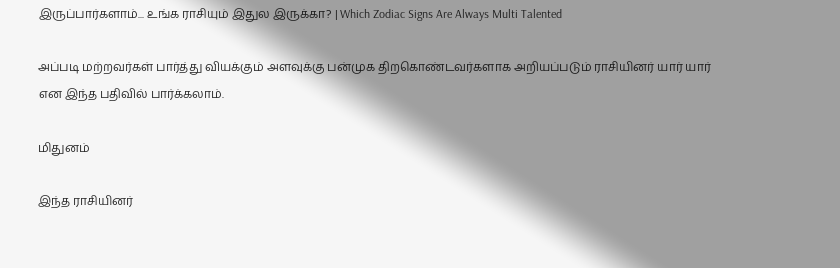இருப்பார்களாம்... உங்க ராசியும் இதுல இருக்கா? | Which Zodiac Signs Are Always Multi Talented

அப்படி மற்றவர்கள் பார்த்து வியக்கும் அளவுக்கு பன்முக திறகொண்டவர்களாக அறியப்படும் ராசியினர் யார் யார் என இந்த பதிவில் பார்க்கலாம்.

மிதுனம்

இந்த ராசியினர்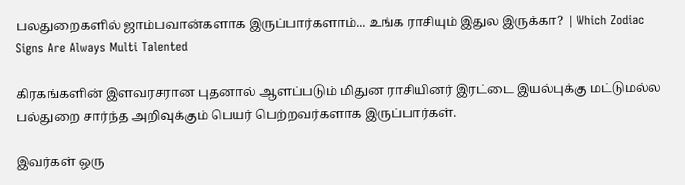பலதுறைகளில் ஜாம்பவான்களாக இருப்பார்களாம்... உங்க ராசியும் இதுல இருக்கா? | Which Zodiac Signs Are Always Multi Talented

கிரகங்களின் இளவரசரான புதனால் ஆளப்படும் மிதுன ராசியினர் இரட்டை இயல்புக்கு மட்டுமல்ல பல்துறை சார்ந்த அறிவுக்கும் பெயர் பெற்றவர்களாக இருப்பார்கள்.

இவர்கள் ஒரு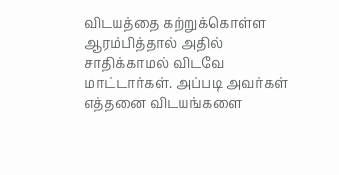விடயத்தை கற்றுக்கொள்ள ஆரம்பித்தால் அதில் சாதிக்காமல் விடவே மாட்டார்கள். அப்படி அவர்கள் எத்தனை விடயங்களை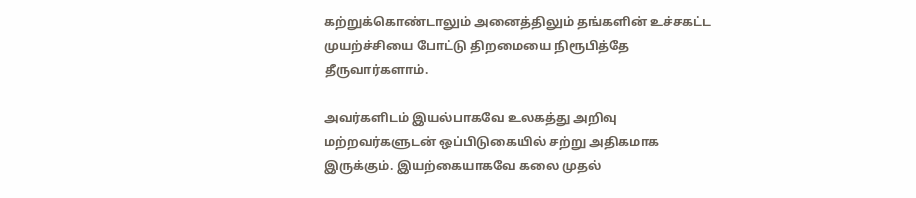கற்றுக்கொண்டாலும் அனைத்திலும் தங்களின் உச்சகட்ட முயற்ச்சியை போட்டு திறமையை நிரூபித்தே தீருவார்களாம்.

அவர்களிடம் இயல்பாகவே உலகத்து அறிவு மற்றவர்களுடன் ஒப்பிடுகையில் சற்று அதிகமாக இருக்கும். இயற்கையாகவே கலை முதல்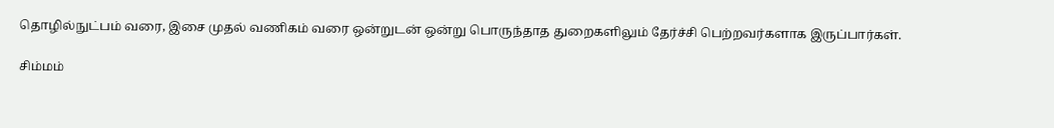தொழில்நுட்பம் வரை, இசை முதல் வணிகம் வரை ஒன்றுடன் ஒன்று பொருந்தாத துறைகளிலும் தேர்ச்சி பெற்றவர்களாக இருப்பார்கள்.

சிம்மம்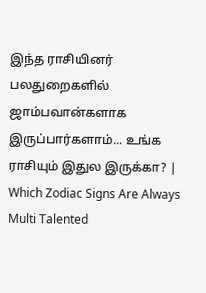இந்த ராசியினர் பலதுறைகளில் ஜாம்பவான்களாக இருப்பார்களாம்... உங்க ராசியும் இதுல இருக்கா? | Which Zodiac Signs Are Always Multi Talented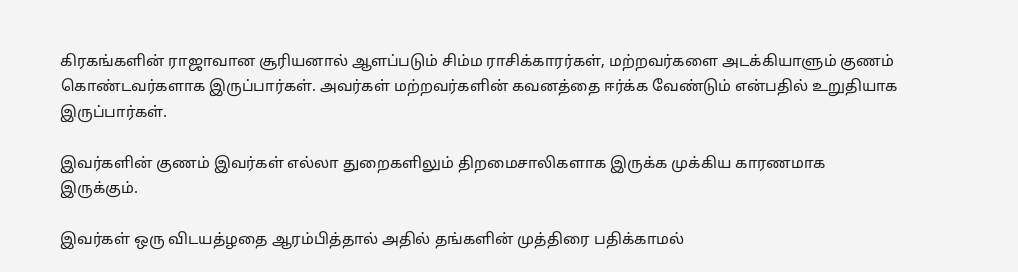கிரகங்களின் ராஜாவான சூரியனால் ஆளப்படும் சிம்ம ராசிக்காரர்கள், மற்றவர்களை அடக்கியாளும் குணம் கொண்டவர்களாக இருப்பார்கள். அவர்கள் மற்றவர்களின் கவனத்தை ஈர்க்க வேண்டும் என்பதில் உறுதியாக இருப்பார்கள்.

இவர்களின் குணம் இவர்கள் எல்லா துறைகளிலும் திறமைசாலிகளாக இருக்க முக்கிய காரணமாக இருக்கும்.

இவர்கள் ஒரு விடயத்ழதை ஆரம்பித்தால் அதில் தங்களின் முத்திரை பதிக்காமல்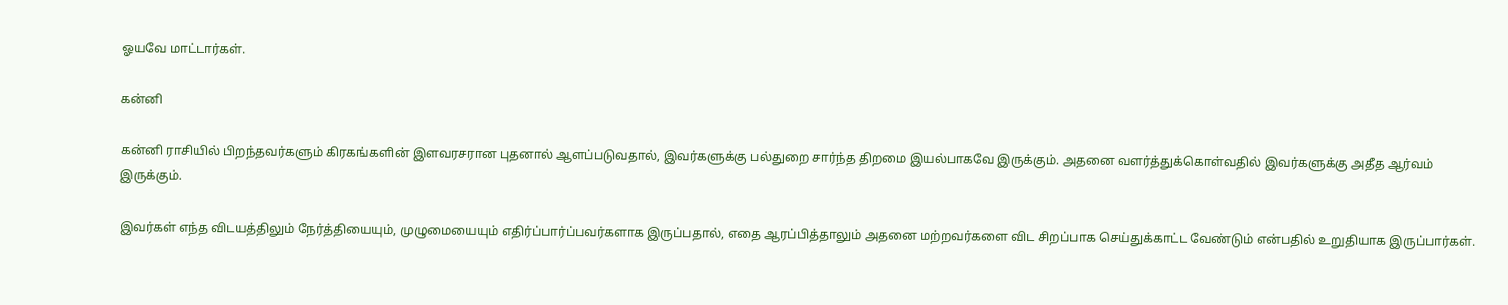ஓயவே மாட்டார்கள்.

கன்னி

கன்னி ராசியில் பிறந்தவர்களும் கிரகங்களின் இளவரசரான புதனால் ஆளப்படுவதால், இவர்களுக்கு பல்துறை சார்ந்த திறமை இயல்பாகவே இருக்கும். அதனை வளர்த்துக்கொள்வதில் இவர்களுக்கு அதீத ஆர்வம் இருக்கும்.

இவர்கள் எந்த விடயத்திலும் நேர்த்தியையும், முழுமையையும் எதிர்ப்பார்ப்பவர்களாக இருப்பதால், எதை ஆரப்பித்தாலும் அதனை மற்றவர்களை விட சிறப்பாக செய்துக்காட்ட வேண்டும் என்பதில் உறுதியாக இருப்பார்கள்.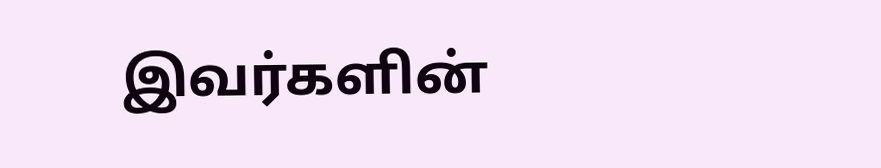இவர்களின்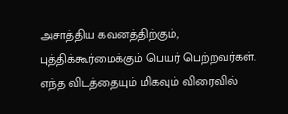அசாத்திய கவனத்திற்கும், புத்திக்கூர்மைக்கும் பெயர் பெற்றவர்கள். எந்த விடத்தையும் மிகவும் விரைவில்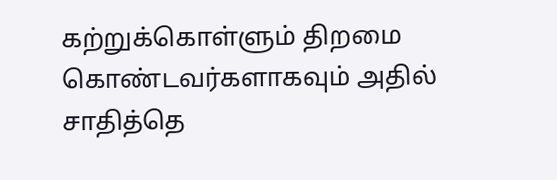கற்றுக்கொள்ளும் திறமை கொண்டவர்களாகவும் அதில் சாதித்தெ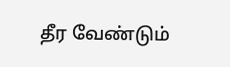தீர வேண்டும்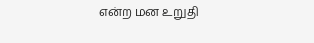என்ற மன உறுதி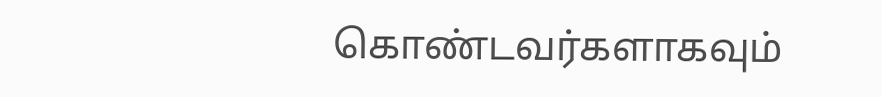கொண்டவர்களாகவும்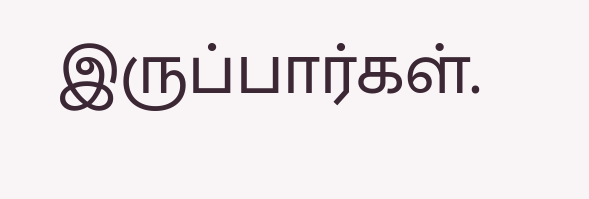இருப்பார்கள்.